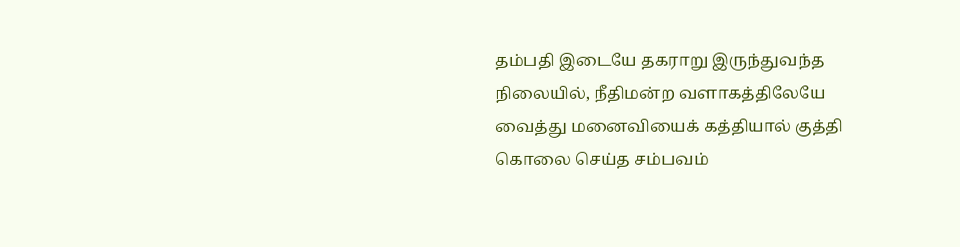தம்பதி இடையே தகராறு இருந்துவந்த நிலையில், நீதிமன்ற வளாகத்திலேயே வைத்து மனைவியைக் கத்தியால் குத்தி கொலை செய்த சம்பவம்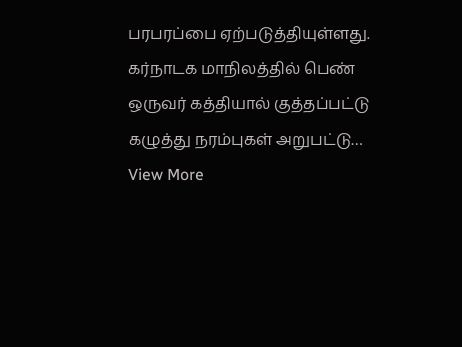பரபரப்பை ஏற்படுத்தியுள்ளது. கர்நாடக மாநிலத்தில் பெண் ஒருவர் கத்தியால் குத்தப்பட்டு கழுத்து நரம்புகள் அறுபட்டு…
View More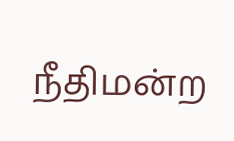நீதிமன்ற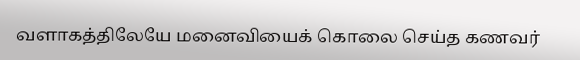வளாகத்திலேயே மனைவியைக் கொலை செய்த கணவர்